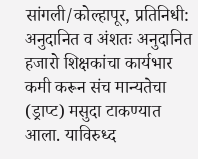सांगली/कोल्हापूर, प्रतिनिधी:
अनुदानित व अंशतः अनुदानित हजारो शिक्षकांचा कार्यभार कमी करून संच मान्यतेचा (ड्राप्ट) मसुदा टाकण्यात आला. याविरुध्द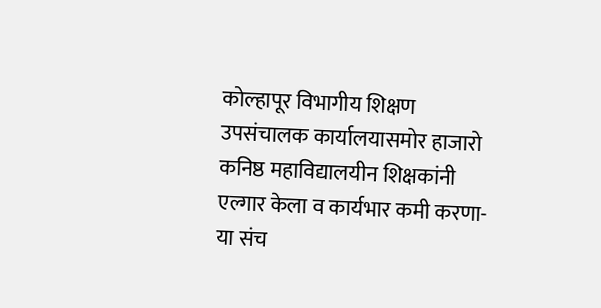कोल्हापूर विभागीय शिक्षण उपसंचालक कार्यालयासमोर हाजारो कनिष्ठ महाविद्यालयीन शिक्षकांनी एल्गार केला व कार्यभार कमी करणा-या संच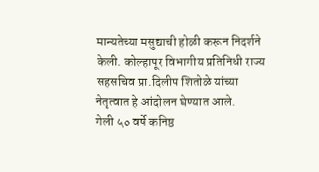मान्यतेच्या मसुद्याची होळी करून निदर्शने केली. कोल्हापूर विभागीय प्रतिनिधी राज्य सहसचिव प्रा.दिलीप शितोळे यांच्या नेतृत्वात हे आंदोलन घेण्यात आले.
गेली ५० वर्षे कनिष्ठ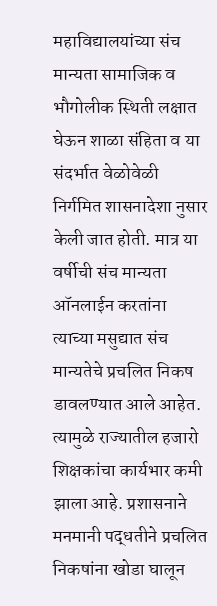महाविद्यालयांच्या संच मान्यता सामाजिक व भौगोलीक स्थिती लक्षात घेऊन शाळा संहिता व या संदर्भात वेळोवेळी निर्गमित शासनादेशा नुसार केली जात होती. मात्र या वर्षीची संच मान्यता ऑनलाईन करतांना त्याच्या मसुद्यात संच मान्यतेचे प्रचलित निकष डावलण्यात आले आहेत. त्यामुळे राज्यातील हजारो शिक्षकांचा कार्यभार कमी झाला आहे. प्रशासनाने मनमानी पद्धतीने प्रचलित निकषांना खोडा घालून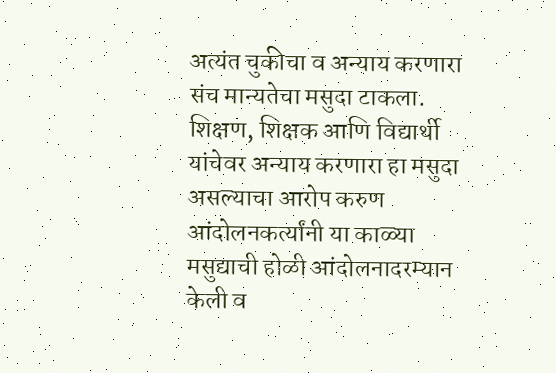अत्यंत चुकीचा व अन्याय करणारा संच मान्यतेचा मसुदा टाकला. शिक्षण, शिक्षक आणि विद्यार्थी यांचेवर अन्याय करणारा हा मसुदा असल्याचा आरोप करुण आंदोलनकर्त्यांनी या काळ्या मसुद्याची होळी आंदोलनादरम्यान केली व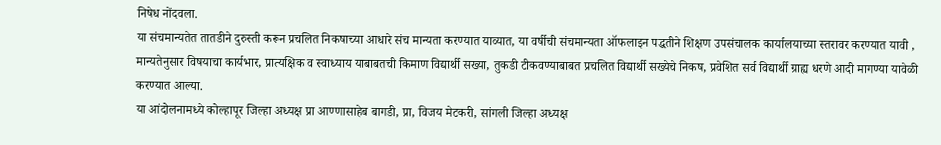निषेध नोंदवला.
या संचमान्यतेत तातडीने दुरुस्ती करून प्रचलित निकषाच्या आधारे संच मान्यता करण्यात याव्यात, या वर्षीची संचमान्यता ऑफलाइन पद्धतीने शिक्षण उपसंचालक कार्यालयाच्या स्तरावर करण्यात यावी , मान्यतेनुसार विषयाचा कार्यभार, प्रात्यक्षिक व स्वाध्याय याबाबतची किमाण विद्यार्थी सख्या, तुकडी टीकवण्याबाबत प्रचलित विद्यार्थी सख्येचे निकष, प्रवेशित सर्व विद्यार्थी ग्राह्य धरणे आदी मागण्या यावेळी करण्यात आल्या.
या आंदोलनामध्ये कोल्हापूर जिल्हा अध्यक्ष प्रा आण्णासाहेब बागडी, प्रा, विजय मेटकरी, सांगली जिल्हा अध्यक्ष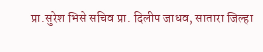प्रा.सुरेश भिसे सचिव प्रा. दिलीप जाधव, सातारा जिल्हा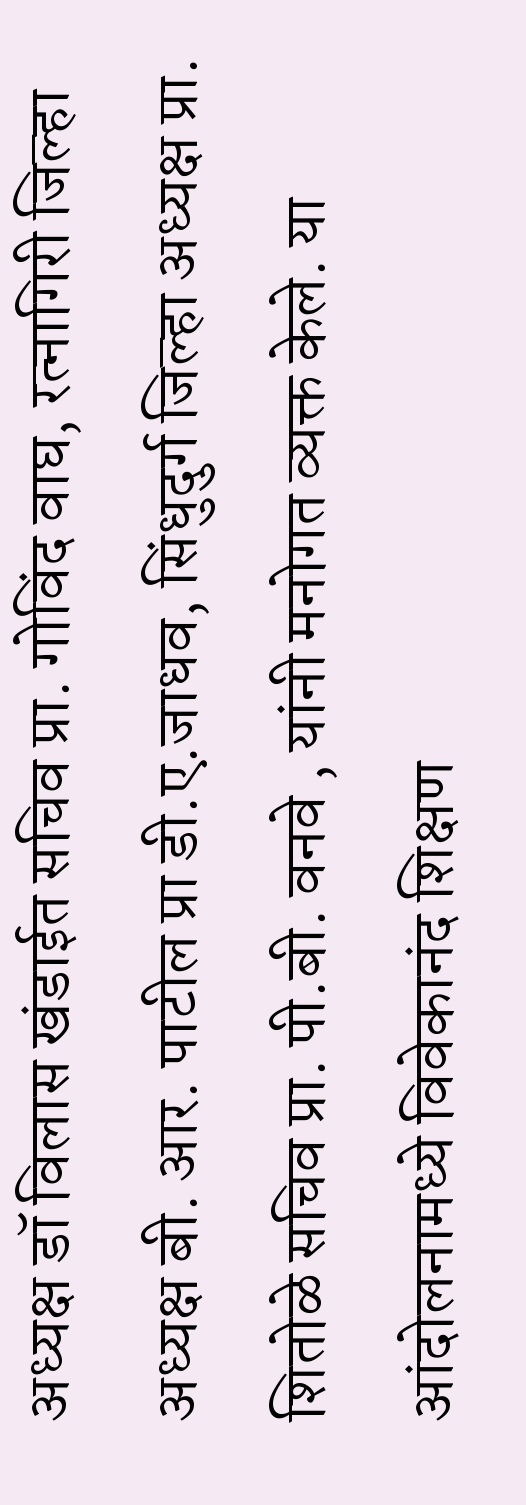अध्यक्ष डॉ विलास खंडाईत सचिव प्रा. गोविंद वाघ, रत्नागिरी जिल्हा अध्यक्ष बी. आर. पाटील प्रा डी.ए.जाधव, सिंधुदुर्ग जिल्हा अध्यक्ष प्रा. शितोळे सचिव प्रा. पी.बी. वनवे , यांनी मनोगत व्यक्त केले. या आंदोलनामध्ये विवेकानंद शिक्षण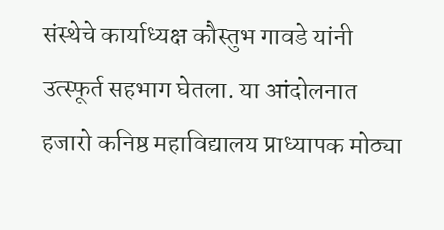संस्थेचे कार्याध्यक्ष कौस्तुभ गावडे यांनी उत्स्फूर्त सहभाग घेतला. या आंदोलनात हजारो कनिष्ठ महाविद्यालय प्राध्यापक मोठ्या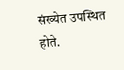संख्येत उपस्थित होते.